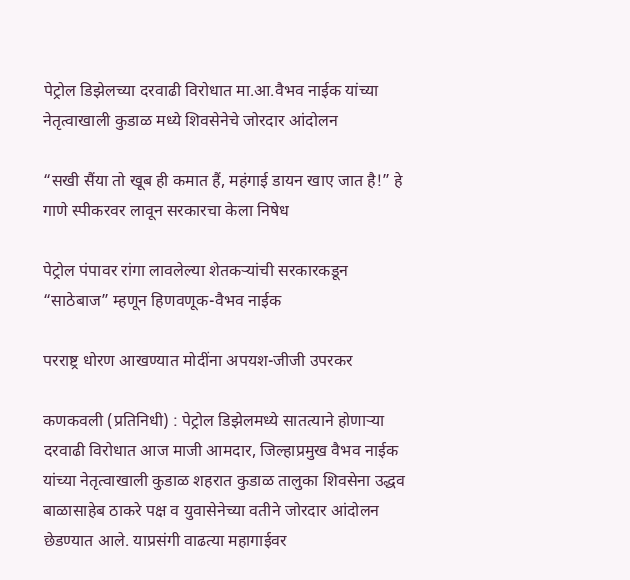पेट्रोल डिझेलच्या दरवाढी विरोधात मा.आ.वैभव नाईक यांच्या नेतृत्वाखाली कुडाळ मध्ये शिवसेनेचे जोरदार आंदोलन

“सखी सैंया तो खूब ही कमात हैं, महंगाई डायन खाए जात है!” हे गाणे स्पीकरवर लावून सरकारचा केला निषेध

पेट्रोल पंपावर रांगा लावलेल्या शेतकऱ्यांची सरकारकडून “साठेबाज” म्हणून हिणवणूक-वैभव नाईक

परराष्ट्र धोरण आखण्यात मोदींना अपयश-जीजी उपरकर

कणकवली (प्रतिनिधी) : पेट्रोल डिझेलमध्ये सातत्याने होणाऱ्या दरवाढी विरोधात आज माजी आमदार, जिल्हाप्रमुख वैभव नाईक यांच्या नेतृत्वाखाली कुडाळ शहरात कुडाळ तालुका शिवसेना उद्धव बाळासाहेब ठाकरे पक्ष व युवासेनेच्या वतीने जोरदार आंदोलन छेडण्यात आले. याप्रसंगी वाढत्या महागाईवर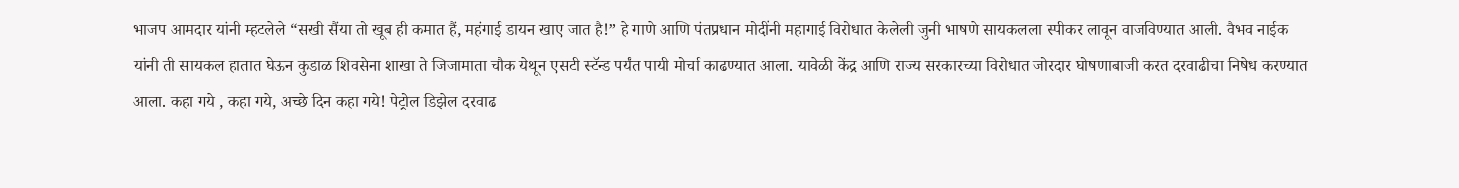भाजप आमदार यांनी म्हटलेले “सखी सैंया तो खूब ही कमात हैं, महंगाई डायन खाए जात है!” हे गाणे आणि पंतप्रधान मोदींनी महागाई विरोधात केलेली जुनी भाषणे सायकलला स्पीकर लावून वाजविण्यात आली. वैभव नाईक यांनी ती सायकल हातात घेऊन कुडाळ शिवसेना शाखा ते जिजामाता चौक येथून एसटी स्टॅन्ड पर्यंत पायी मोर्चा काढण्यात आला. यावेळी केंद्र आणि राज्य सरकारच्या विरोधात जोरदार घोषणाबाजी करत दरवाढीचा निषेध करण्यात आला. कहा गये , कहा गये, अच्छे दिन कहा गये! पेट्रोल डिझेल दरवाढ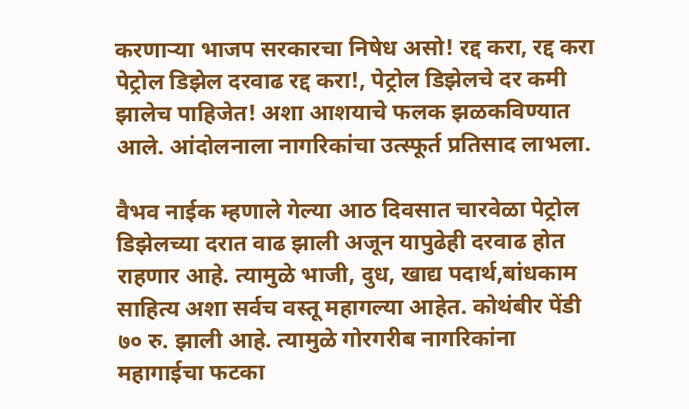करणाऱ्या भाजप सरकारचा निषेध असो! रद्द करा, रद्द करा पेट्रोल डिझेल दरवाढ रद्द करा!, पेट्रोल डिझेलचे दर कमी झालेच पाहिजेत! अशा आशयाचे फलक झळकविण्यात आले. आंदोलनाला नागरिकांचा उत्स्फूर्त प्रतिसाद लाभला.

वैभव नाईक म्हणाले गेल्या आठ दिवसात चारवेळा पेट्रोल डिझेलच्या दरात वाढ झाली अजून यापुढेही दरवाढ होत राहणार आहे. त्यामुळे भाजी, दुध, खाद्य पदार्थ,बांधकाम साहित्य अशा सर्वच वस्तू महागल्या आहेत. कोथंबीर पेंडी ७० रु. झाली आहे. त्यामुळे गोरगरीब नागरिकांना महागाईचा फटका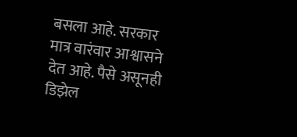बसला आहे. सरकार मात्र वारंवार आश्वासने देत आहे. पैसे असूनही डिझेल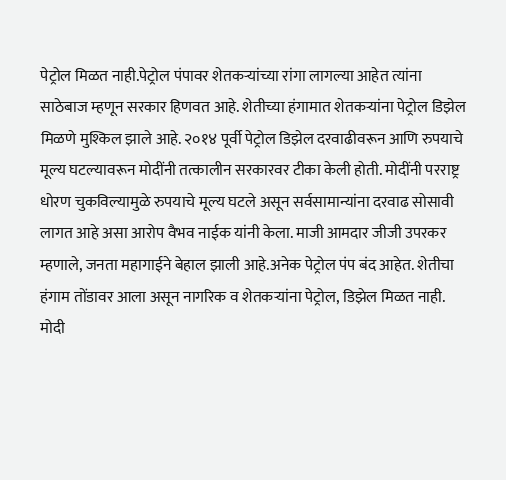पेट्रोल मिळत नाही.पेट्रोल पंपावर शेतकऱ्यांच्या रांगा लागल्या आहेत त्यांना साठेबाज म्हणून सरकार हिणवत आहे. शेतीच्या हंगामात शेतकऱ्यांना पेट्रोल डिझेल मिळणे मुश्किल झाले आहे. २०१४ पूर्वी पेट्रोल डिझेल दरवाढीवरून आणि रुपयाचे मूल्य घटल्यावरून मोदींनी तत्कालीन सरकारवर टीका केली होती. मोदींनी परराष्ट्र धोरण चुकविल्यामुळे रुपयाचे मूल्य घटले असून सर्वसामान्यांना दरवाढ सोसावी लागत आहे असा आरोप वैभव नाईक यांनी केला. माजी आमदार जीजी उपरकर म्हणाले, जनता महागाईने बेहाल झाली आहे.अनेक पेट्रोल पंप बंद आहेत. शेतीचा हंगाम तोंडावर आला असून नागरिक व शेतकऱ्यांना पेट्रोल, डिझेल मिळत नाही. मोदी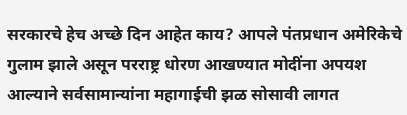सरकारचे हेच अच्छे दिन आहेत काय? आपले पंतप्रधान अमेरिकेचे गुलाम झाले असून परराष्ट्र धोरण आखण्यात मोदींना अपयश आल्याने सर्वसामान्यांना महागाईची झळ सोसावी लागत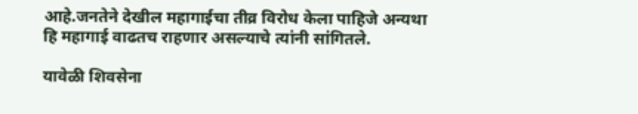आहे.जनतेने देखील महागाईचा तीव्र विरोध केला पाहिजे अन्यथा हि महागाई वाढतच राहणार असल्याचे त्यांनी सांगितले.

यावेळी शिवसेना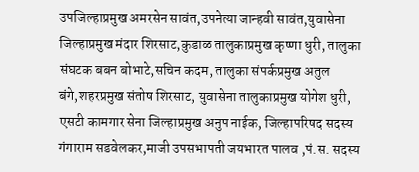उपजिल्हाप्रमुख अमरसेन सावंत,उपनेत्या जान्हवी सावंत,युवासेना जिल्हाप्रमुख मंदार शिरसाट,कुडाळ तालुकाप्रमुख कृष्णा धुरी, तालुका संघटक बबन बोभाटे,सचिन कदम, तालुका संपर्कप्रमुख अतुल बंगे,शहरप्रमुख संतोष शिरसाट, युवासेना तालुकाप्रमुख योगेश धुरी, एसटी कामगार सेना जिल्हाप्रमुख अनुप नाईक, जिल्हापरिषद सदस्य गंगाराम सडवेलकर,माजी उपसभापती जयभारत पालव ,पं.स. सदस्य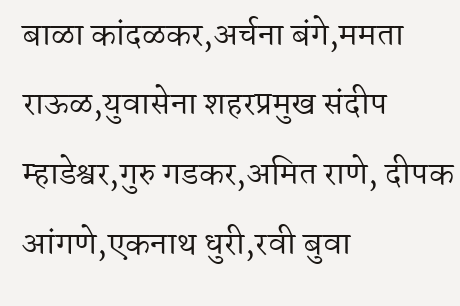बाळा कांदळकर,अर्चना बंगे,ममता राऊळ,युवासेना शहरप्रमुख संदीप म्हाडेश्वर,गुरु गडकर,अमित राणे, दीपक आंगणे,एकनाथ धुरी,रवी बुवा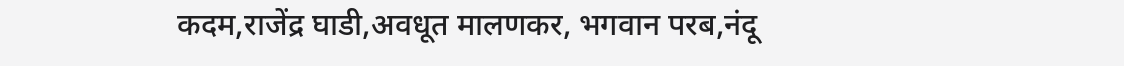कदम,राजेंद्र घाडी,अवधूत मालणकर, भगवान परब,नंदू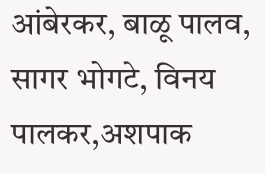आंबेरकर, बाळू पालव, सागर भोगटे, विनय पालकर,अशपाक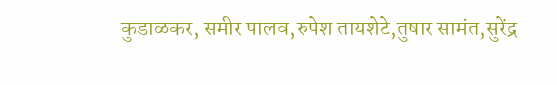कुडाळकर, समीर पालव,रुपेश तायशेटे,तुषार सामंत,सुरेंद्र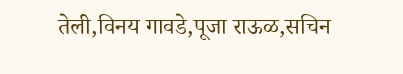तेली,विनय गावडे,पूजा राऊळ,सचिन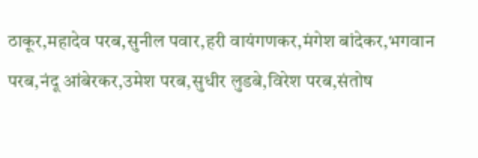ठाकूर,महादेव परब,सुनील पवार,हरी वायंगणकर,मंगेश बांदेकर,भगवान परब,नंदू आंबेरकर,उमेश परब,सुधीर लुडबे,विरेश परब,संतोष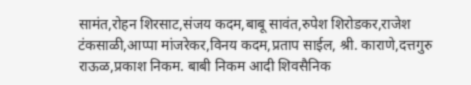सामंत,रोहन शिरसाट,संजय कदम,बाबू सावंत,रुपेश शिरोडकर,राजेश टंकसाळी,आप्पा मांजरेकर,विनय कदम,प्रताप साईल, श्री. काराणे,दत्तगुरु राऊळ,प्रकाश निकम. बाबी निकम आदी शिवसैनिक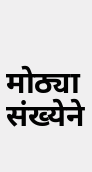मोठ्या संख्येने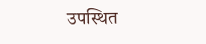उपस्थित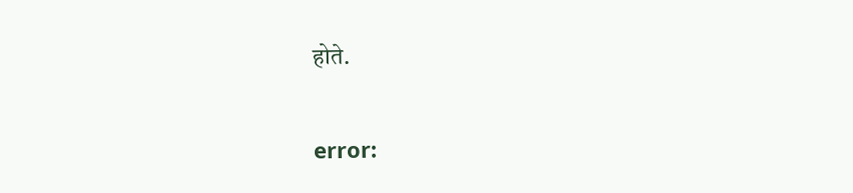होते.

error: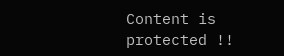Content is protected !!